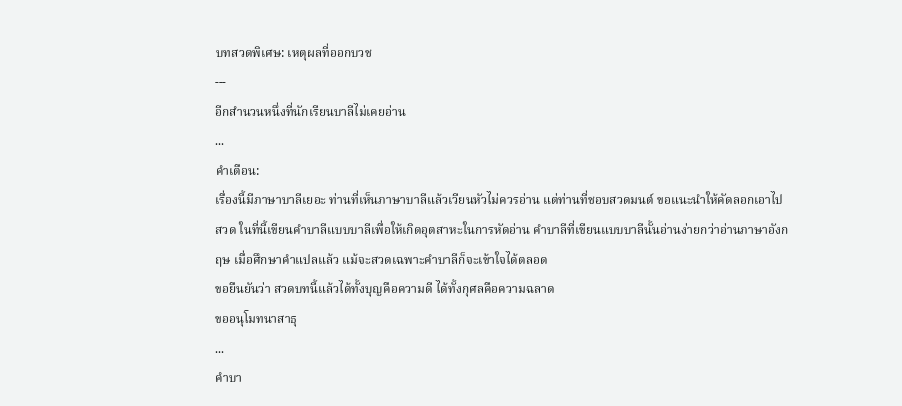บทสวดพิเศษ: เหตุผลที่ออกบวช
---
อีกสำนวนหนึ่งที่นักเรียนบาลีไม่เคยอ่าน
...
คำเตือน:
เรื่องนี้มีภาษาบาลีเยอะ ท่านที่เห็นภาษาบาลีแล้วเวียนหัวไม่ควรอ่าน แต่ท่านที่ชอบสวดมนต์ ขอแนะนำให้คัดลอกเอาไปสวด ในที่นี้เขียนคำบาลีแบบบาลีเพื่อให้เกิดอุตสาหะในการหัดอ่าน คำบาลีที่เขียนแบบบาลีนั้นอ่านง่ายกว่าอ่านภาษาอังกฤษ เมื่อศึกษาคำแปลแล้ว แม้จะสวดเฉพาะคำบาลีก็จะเข้าใจได้ตลอด
ขอยืนยันว่า สวดบทนี้แล้วได้ทั้งบุญคือความดี ได้ทั้งกุศลคือความฉลาด
ขออนุโมทนาสาธุ
...
คำบา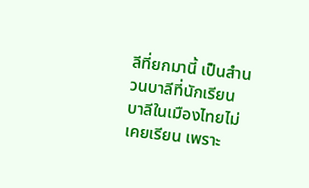ลีที่ยกมานี้ เป็นสำนวนบาลีที่นักเรียนบาลีในเมืองไทยไม่เคยเรียน เพราะ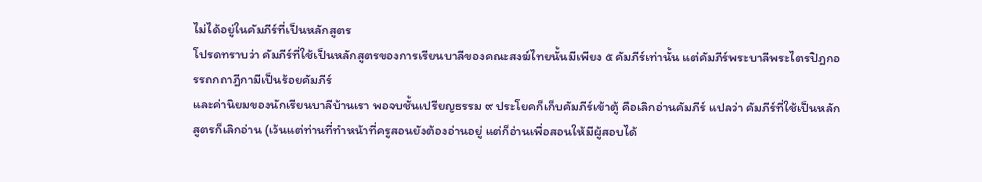ไม่ได้อยู่ในคัมภีร์ที่เป็นหลักสูตร
โปรดทราบว่า คัมภีร์ที่ใช้เป็นหลักสูตรของการเรียนบาลีของคณะสงฆ์ไทยนั้นมีเพียง ๕ คัมภีร์เท่านั้น แต่คัมภีร์พระบาลีพระไตรปิฎกอรรถกถาฎีกามีเป็นร้อยคัมภีร์
และค่านิยมของนักเรียนบาลีบ้านเรา พอจบชั้นเปรียญธรรม ๙ ประโยคก็เก็บคัมภีร์เข้าตู้ คือเลิกอ่านคัมภีร์ แปลว่า คัมภีร์ที่ใช้เป็นหลักสูตรก็เลิกอ่าน (เว้นแต่ท่านที่ทำหน้าที่ครูสอนยังต้องอ่านอยู่ แต่ก็อ่านเพื่อสอนให้มีผู้สอบได้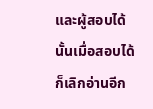และผู้สอบได้นั้นเมื่อสอบได้ก็เลิกอ่านอีก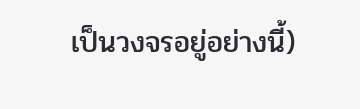เป็นวงจรอยู่อย่างนี้)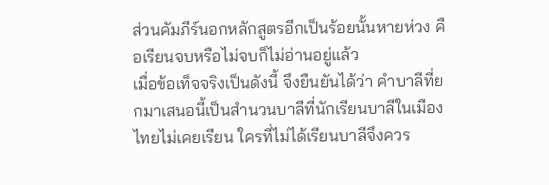ส่วนคัมภีร์นอกหลักสูตรอีกเป็นร้อยนั้นหายห่วง คือเรียนจบหรือไม่จบก็ไม่อ่านอยู่แล้ว
เมื่อข้อเท็จจริงเป็นดังนี้ จึงยืนยันได้ว่า คำบาลีที่ยกมาเสนอนี้เป็นสำนวนบาลีที่นักเรียนบาลีในเมืองไทยไม่เคยเรียน ใครที่ไม่ได้เรียนบาลีจึงควร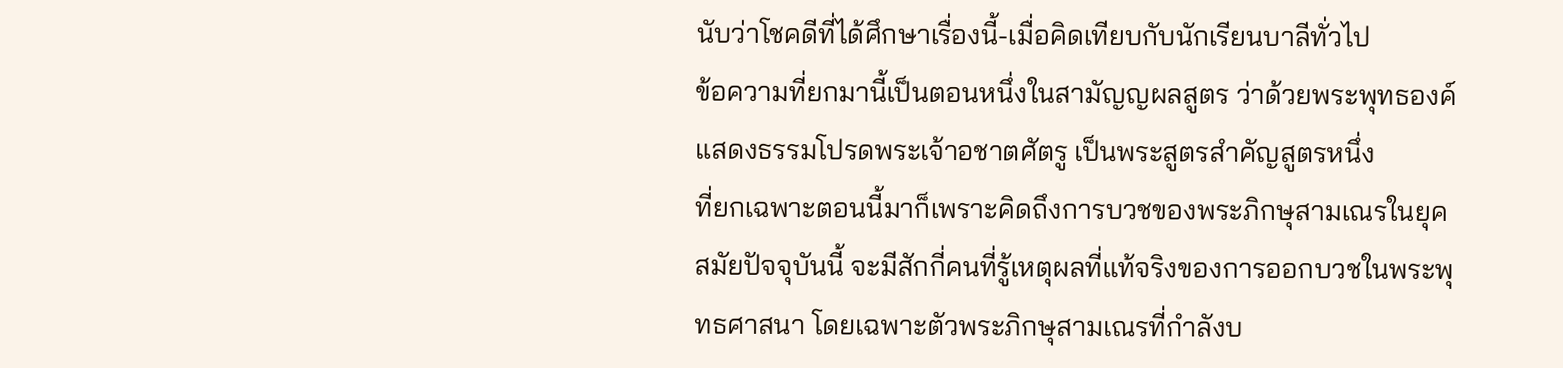นับว่าโชคดีที่ได้ศึกษาเรื่องนี้-เมื่อคิดเทียบกับนักเรียนบาลีทั่วไป
ข้อความที่ยกมานี้เป็นตอนหนึ่งในสามัญญผลสูตร ว่าด้วยพระพุทธองค์แสดงธรรมโปรดพระเจ้าอชาตศัตรู เป็นพระสูตรสำคัญสูตรหนึ่ง
ที่ยกเฉพาะตอนนี้มาก็เพราะคิดถึงการบวชของพระภิกษุสามเณรในยุคสมัยปัจจุบันนี้ จะมีสักกี่คนที่รู้เหตุผลที่แท้จริงของการออกบวชในพระพุทธศาสนา โดยเฉพาะตัวพระภิกษุสามเณรที่กำลังบ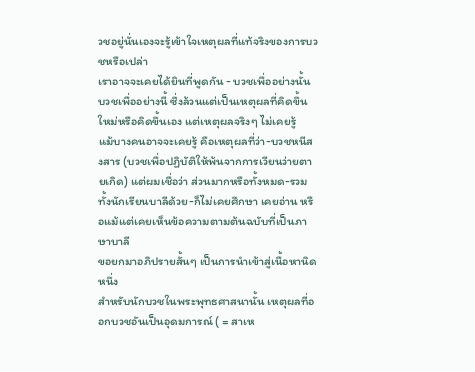วชอยู่นั่นเองจะรู้เข้าใจเหตุผลที่แท้จริงของการบวชหรือเปล่า
เราอาจจะเคยได้ยินที่พูดกัน - บวชเพื่ออย่างนั้น บวชเพื่ออย่างนี้ ซึ่งล้วนแต่เป็นเหตุผลที่คิดขึ้นใหม่หรือคิดขึ้นเอง แต่เหตุผลจริงๆ ไม่เคยรู้
แม้บางคนอาจจะเคยรู้ คือเหตุผลที่ว่า-บวชหนีสงสาร (บวชเพื่อปฏิบัติให้พ้นจากการเวียนว่ายตายเกิด) แต่ผมเชื่อว่า ส่วนมากหรือทั้งหมด-รวมทั้งนักเรียนบาลีด้วย-ก็ไม่เคยศึกษา เคยอ่าน หรือแม้แต่เคยเห็นข้อความตามต้นฉบับที่เป็นภาษาบาลี
ขอยกมาอภิปรายสั้นๆ เป็นการนำเข้าสู่เนื้อหานิดหนึ่ง
สำหรับนักบวชในพระพุทธศาสนานั้น เหตุผลที่ออกบวชอันเป็นอุดมการณ์ ( = สาเห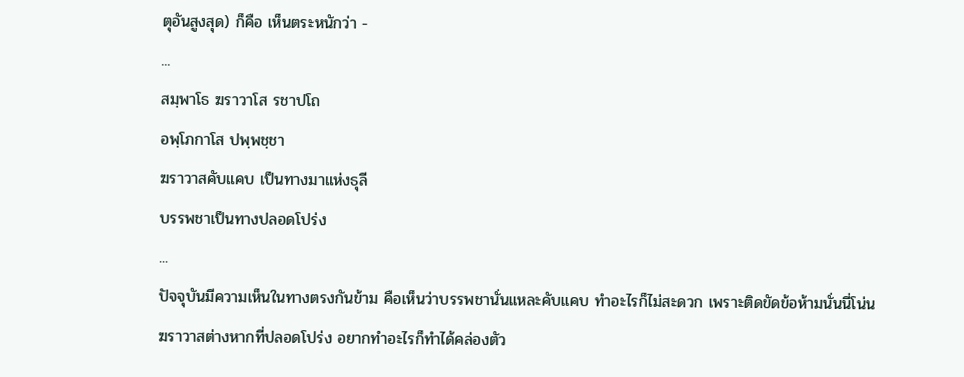ตุอันสูงสุด) ก็คือ เห็นตระหนักว่า -
...
สมฺพาโธ ฆราวาโส รชาปโถ
อพฺโภกาโส ปพฺพชฺชา
ฆราวาสคับแคบ เป็นทางมาแห่งธุลี
บรรพชาเป็นทางปลอดโปร่ง
...
ปัจจุบันมีความเห็นในทางตรงกันข้าม คือเห็นว่าบรรพชานั่นแหละคับแคบ ทำอะไรก็ไม่สะดวก เพราะติดขัดข้อห้ามนั่นนี่โน่น
ฆราวาสต่างหากที่ปลอดโปร่ง อยากทำอะไรก็ทำได้คล่องตัว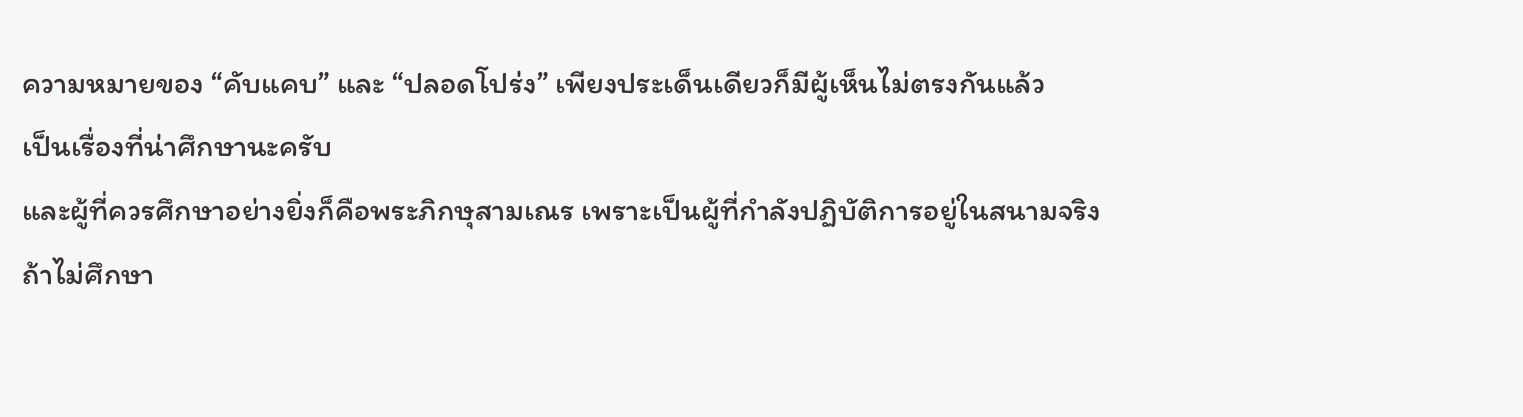ความหมายของ “คับแคบ” และ “ปลอดโปร่ง” เพียงประเด็นเดียวก็มีผู้เห็นไม่ตรงกันแล้ว
เป็นเรื่องที่น่าศึกษานะครับ
และผู้ที่ควรศึกษาอย่างยิ่งก็คือพระภิกษุสามเณร เพราะเป็นผู้ที่กำลังปฏิบัติการอยู่ในสนามจริง
ถ้าไม่ศึกษา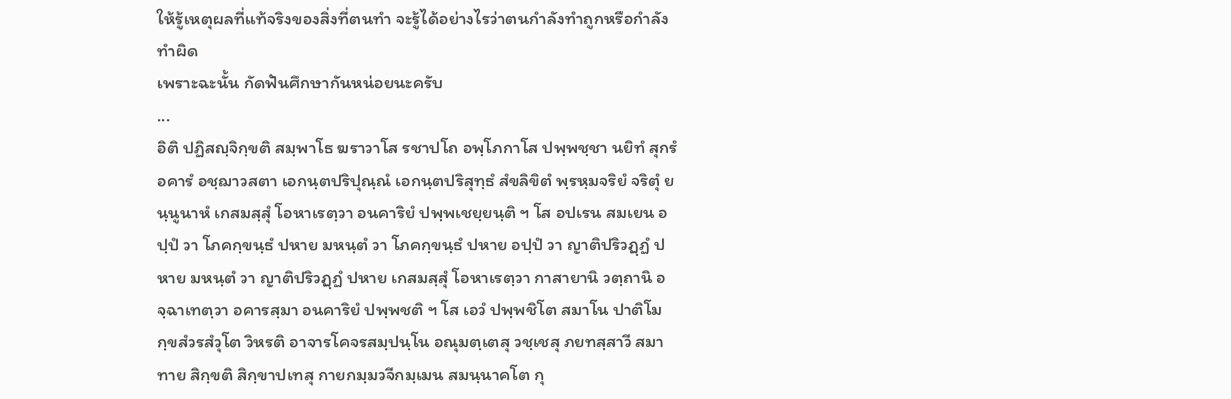ให้รู้เหตุผลที่แท้จริงของสิ่งที่ตนทำ จะรู้ได้อย่างไรว่าตนกำลังทำถูกหรือกำลังทำผิด
เพราะฉะนั้น กัดฟันศึกษากันหน่อยนะครับ
...
อิติ ปฏิสญฺจิกฺขติ สมฺพาโธ ฆราวาโส รชาปโถ อพฺโภกาโส ปพฺพชฺชา นยิทํ สุกรํ อคารํ อชฺฌาวสตา เอกนฺตปริปุณฺณํ เอกนฺตปริสุทฺธํ สํขลิขิตํ พฺรหฺมจริยํ จริตุํ ยนฺนูนาหํ เกสมสฺสุํ โอหาเรตฺวา อนคาริยํ ปพฺพเชยฺยนฺติ ฯ โส อปเรน สมเยน อปฺปํ วา โภคกฺขนฺธํ ปหาย มหนฺตํ วา โภคกฺขนฺธํ ปหาย อปฺปํ วา ญาติปริวฏฺฏํ ปหาย มหนฺตํ วา ญาติปริวฏฺฏํ ปหาย เกสมสฺสุํ โอหาเรตฺวา กาสายานิ วตฺถานิ อจฺฉาเทตฺวา อคารสฺมา อนคาริยํ ปพฺพชติ ฯ โส เอวํ ปพฺพชิโต สมาโน ปาติโมกฺขสํวรสํวุโต วิหรติ อาจารโคจรสมฺปนฺโน อณุมตฺเตสุ วชฺเชสุ ภยทสฺสาวี สมาทาย สิกฺขติ สิกฺขาปเทสุ กายกมฺมวจีกมฺเมน สมนฺนาคโต กุ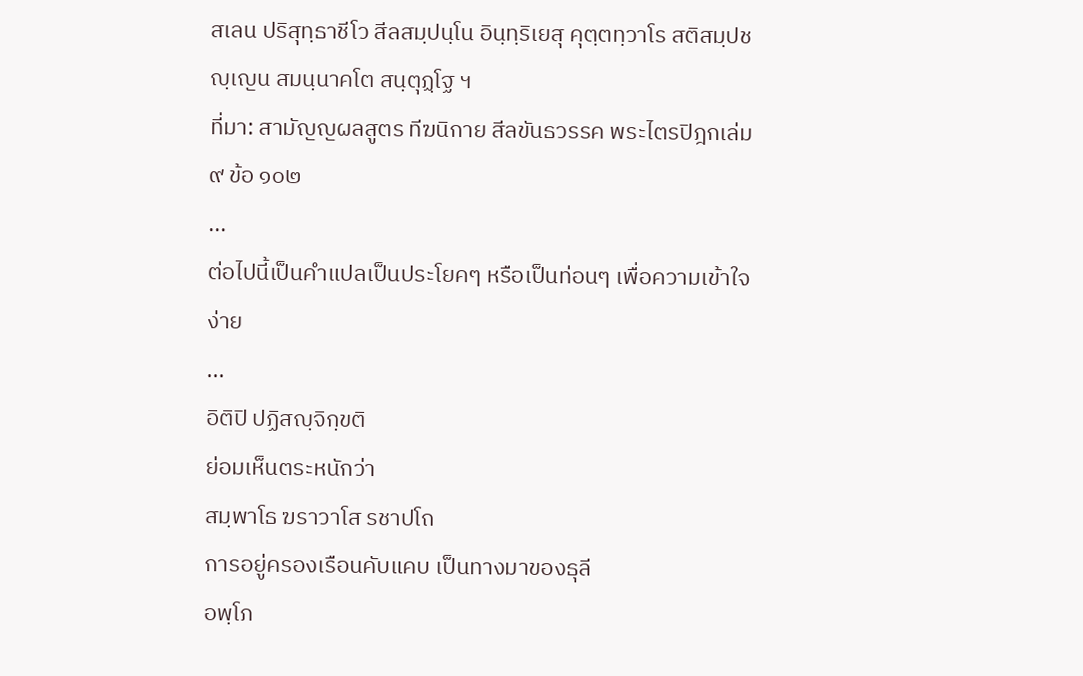สเลน ปริสุทฺธาชีโว สีลสมฺปนฺโน อินฺทฺริเยสุ คุตฺตทฺวาโร สติสมฺปชญฺเญน สมนฺนาคโต สนฺตุฏฺโฐ ฯ
ที่มา: สามัญญผลสูตร ทีฆนิกาย สีลขันธวรรค พระไตรปิฎกเล่ม ๙ ข้อ ๑๐๒
...
ต่อไปนี้เป็นคำแปลเป็นประโยคๆ หรือเป็นท่อนๆ เพื่อความเข้าใจง่าย
...
อิติปิ ปฏิสญฺจิกฺขติ
ย่อมเห็นตระหนักว่า
สมฺพาโธ ฆราวาโส รชาปโถ
การอยู่ครองเรือนคับแคบ เป็นทางมาของธุลี
อพฺโภ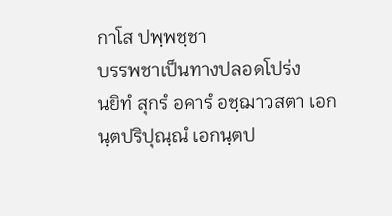กาโส ปพฺพชฺชา
บรรพชาเป็นทางปลอดโปร่ง
นยิทํ สุกรํ อคารํ อชฺฌาวสตา เอกนฺตปริปุณฺณํ เอกนฺตป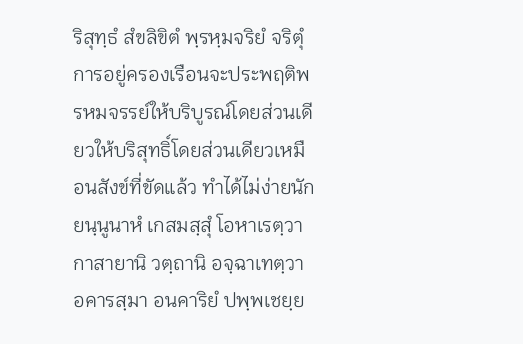ริสุทฺธํ สํขลิขิตํ พฺรหฺมจริยํ จริตุํ
การอยู่ครองเรือนจะประพฤติพรหมจรรย์ให้บริบูรณ์โดยส่วนเดียวให้บริสุทธิ์โดยส่วนเดียวเหมือนสังข์ที่ขัดแล้ว ทำได้ไม่ง่ายนัก
ยนฺนูนาหํ เกสมสฺสุํ โอหาเรตฺวา กาสายานิ วตฺถานิ อจฺฉาเทตฺวา อคารสฺมา อนคาริยํ ปพฺพเชยฺย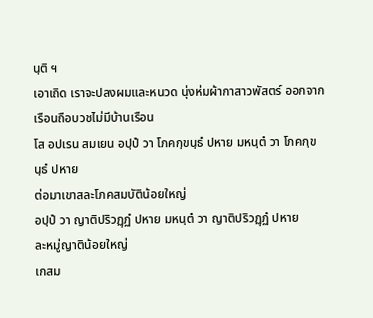นฺติ ฯ
เอาเถิด เราจะปลงผมและหนวด นุ่งห่มผ้ากาสาวพัสตร์ ออกจากเรือนถือบวชไม่มีบ้านเรือน
โส อปเรน สมเยน อปฺปํ วา โภคกฺขนฺธํ ปหาย มหนฺตํ วา โภคกฺขนฺธํ ปหาย
ต่อมาเขาสละโภคสมบัติน้อยใหญ่
อปฺปํ วา ญาติปริวฏฺฏํ ปหาย มหนฺตํ วา ญาติปริวฏฺฏํ ปหาย
ละหมู่ญาติน้อยใหญ่
เกสม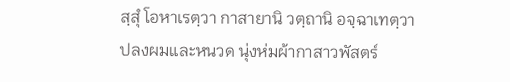สฺสุํ โอหาเรตฺวา กาสายานิ วตฺถานิ อจฺฉาเทตฺวา
ปลงผมและหนวด นุ่งห่มผ้ากาสาวพัสตร์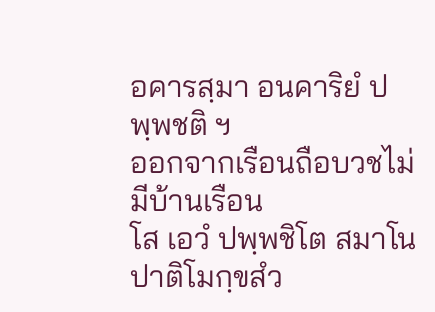อคารสฺมา อนคาริยํ ปพฺพชติ ฯ
ออกจากเรือนถือบวชไม่มีบ้านเรือน
โส เอวํ ปพฺพชิโต สมาโน ปาติโมกฺขสํว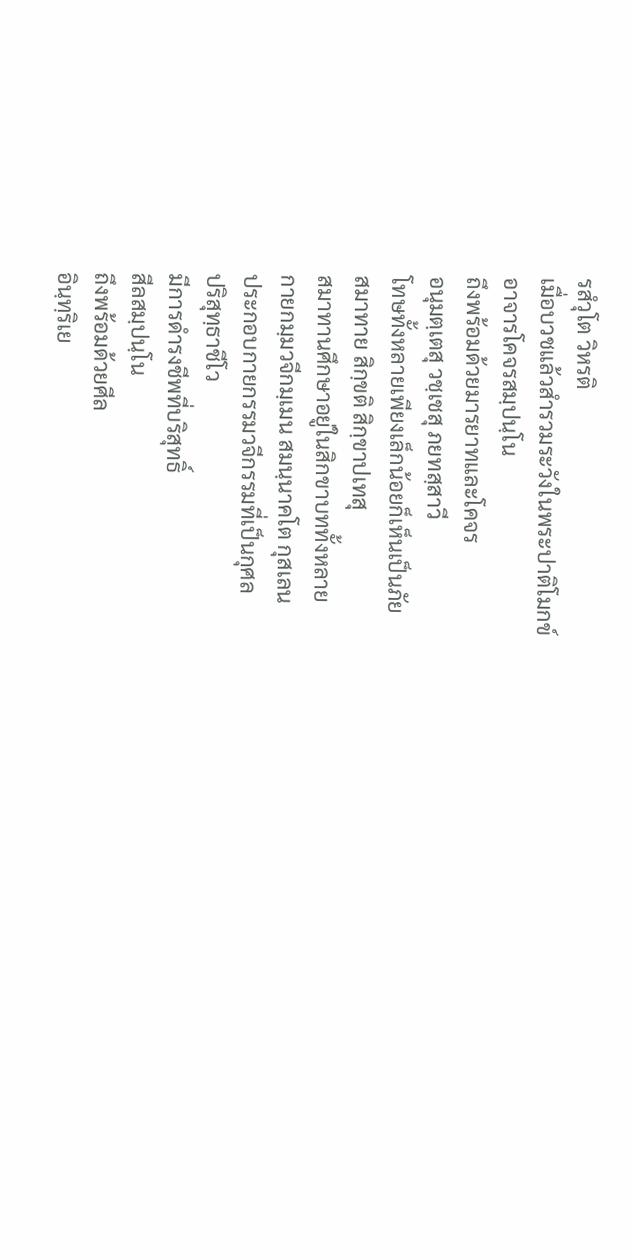รสํวุโต วิหรติ
เมื่อบวชแล้วสำรวมระวังในพระปาติโมกข์
อาจารโคจรสมฺปนฺโน
ถึงพร้อมด้วยมารยาทและโคจร
อนุมตฺเตสุ วชฺเชสุ ภยทสฺสาวี
โทษทั้งหลายเพียงเล็กน้อยก็เห็นเป็นภัย
สมาทาย สิกฺขติ สิกฺขาปเทสุ
สมาทานศึกษาอยู่ในสิกขาบททั้งหลาย
กายกมฺมวจีกมฺเมน สมนฺนาคโต กุสเลน
ประกอบกายกรรมวจีกรรมที่เป็นกุศล
ปริสุทฺธาชีโว
มีการดำรงชีพที่บริสุทธิ์
สีลสมฺปนฺโน
ถึงพร้อมด้วยศีล
อินฺทฺริเย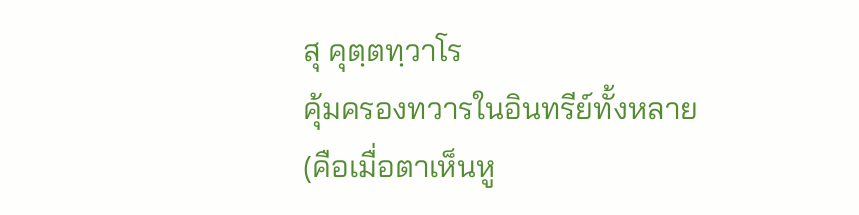สุ คุตฺตทฺวาโร
คุ้มครองทวารในอินทรีย์ทั้งหลาย
(คือเมื่อตาเห็นหู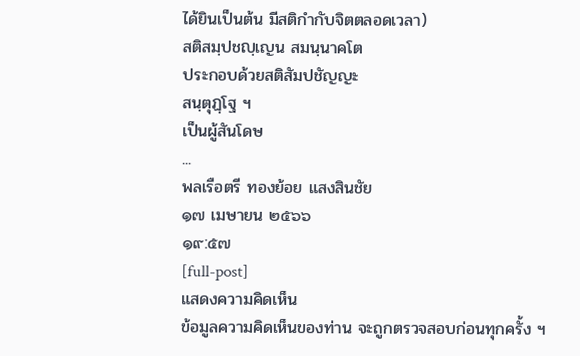ได้ยินเป็นต้น มีสติกำกับจิตตลอดเวลา)
สติสมฺปชญฺเญน สมนฺนาคโต
ประกอบด้วยสติสัมปชัญญะ
สนฺตุฏฺโฐ ฯ
เป็นผู้สันโดษ
...
พลเรือตรี ทองย้อย แสงสินชัย
๑๗ เมษายน ๒๕๖๖
๑๙:๕๗
[full-post]
แสดงความคิดเห็น
ข้อมูลความคิดเห็นของท่าน จะถูกตรวจสอบก่อนทุกครั้ง ฯ